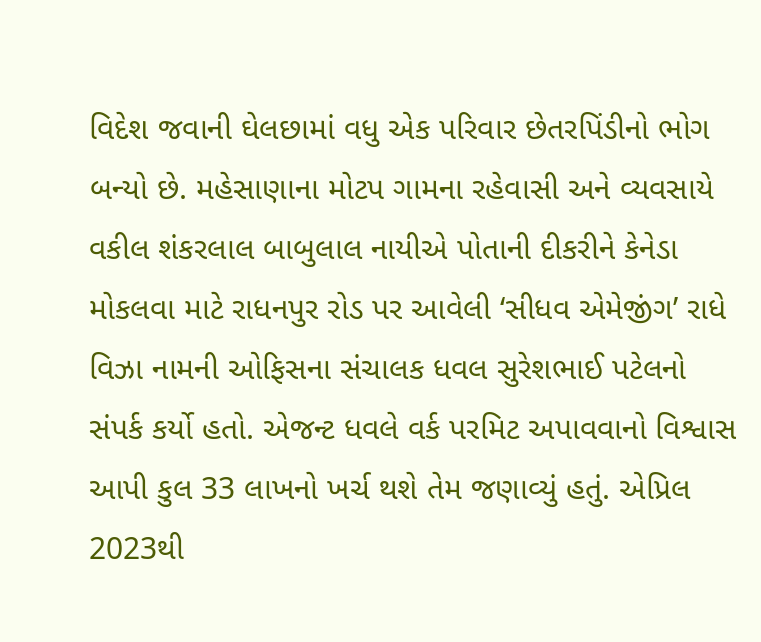વિદેશ જવાની ઘેલછામાં વધુ એક પરિવાર છેતરપિંડીનો ભોગ બન્યો છે. મહેસાણાના મોટપ ગામના રહેવાસી અને વ્યવસાયે વકીલ શંકરલાલ બાબુલાલ નાયીએ પોતાની દીકરીને કેનેડા મોકલવા માટે રાધનપુર રોડ પર આવેલી ‘સીધવ એમેજીંગ’ રાધે વિઝા નામની ઓફિસના સંચાલક ધવલ સુરેશભાઈ પટેલનો સંપર્ક કર્યો હતો. એજન્ટ ધવલે વર્ક પરમિટ અપાવવાનો વિશ્વાસ આપી કુલ 33 લાખનો ખર્ચ થશે તેમ જણાવ્યું હતું. એપ્રિલ 2023થી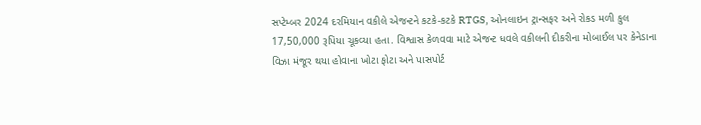સપ્ટેમ્બર 2024 દરમિયાન વકીલે એજન્ટને કટકે-કટકે RTGS, ઓનલાઇન ટ્રાન્સફર અને રોકડ મળી કુલ 17,50,000 રૂપિયા ચૂકવ્યા હતા. વિશ્વાસ કેળવવા માટે એજન્ટ ધવલે વકીલની દીકરીના મોબાઈલ પર કેનેડાના વિઝા મંજૂર થયા હોવાના ખોટા ફોટા અને પાસપોર્ટ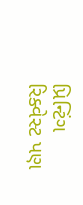પ્રિન્ટિંગ રિક્વેસ્ટ પણ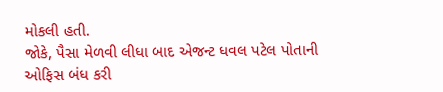મોકલી હતી.
જોકે, પૈસા મેળવી લીધા બાદ એજન્ટ ધવલ પટેલ પોતાની ઓફિસ બંધ કરી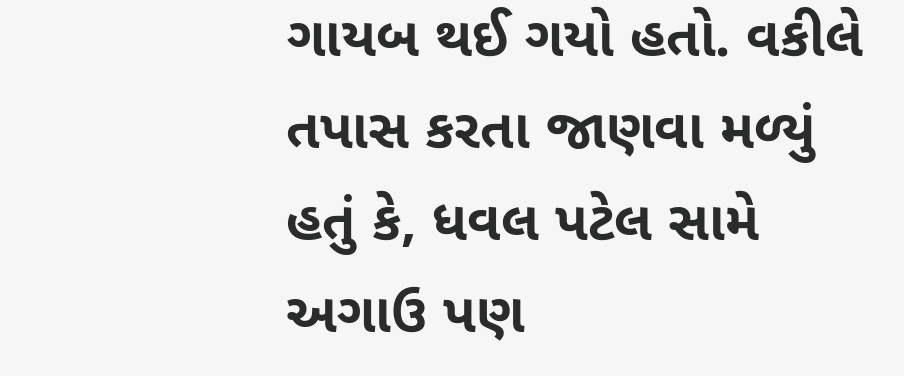ગાયબ થઈ ગયો હતો. વકીલે તપાસ કરતા જાણવા મળ્યું હતું કે, ધવલ પટેલ સામે અગાઉ પણ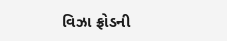વિઝા ફ્રોડની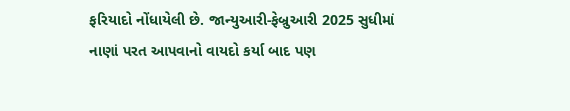ફરિયાદો નોંધાયેલી છે. જાન્યુઆરી-ફેબ્રુઆરી 2025 સુધીમાં નાણાં પરત આપવાનો વાયદો કર્યા બાદ પણ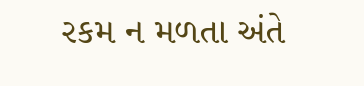રકમ ન મળતા અંતે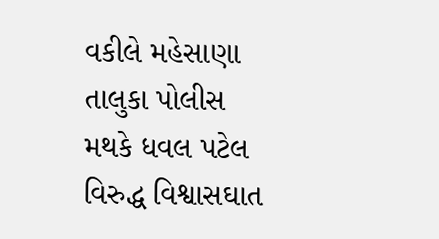વકીલે મહેસાણા તાલુકા પોલીસ મથકે ધવલ પટેલ વિરુદ્ધ વિશ્વાસઘાત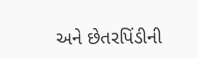અને છેતરપિંડીની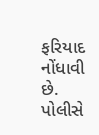ફરિયાદ નોંધાવી છે. પોલીસે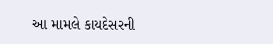આ મામલે કાયદેસરની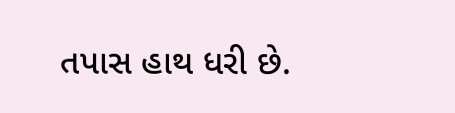તપાસ હાથ ધરી છે.